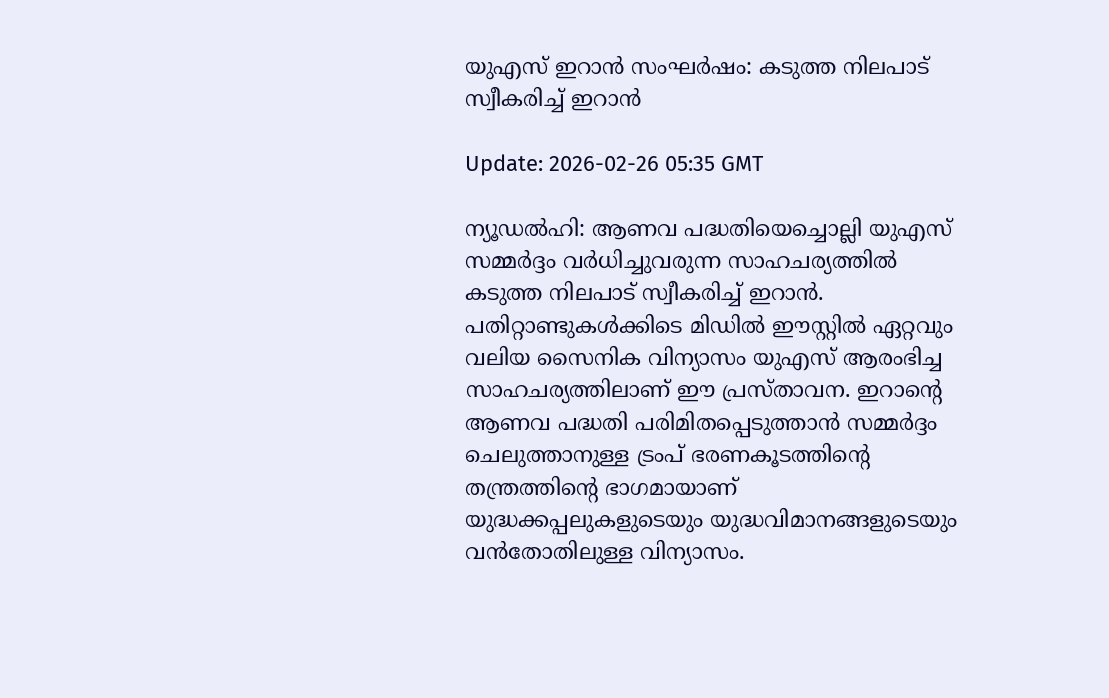യുഎസ് ഇറാന്‍ സംഘര്‍ഷം: കടുത്ത നിലപാട് സ്വീകരിച്ച് ഇറാന്‍

Update: 2026-02-26 05:35 GMT

ന്യൂഡല്‍ഹി: ആണവ പദ്ധതിയെച്ചൊല്ലി യുഎസ് സമ്മര്‍ദ്ദം വര്‍ധിച്ചുവരുന്ന സാഹചര്യത്തില്‍ കടുത്ത നിലപാട് സ്വീകരിച്ച് ഇറാന്‍. പതിറ്റാണ്ടുകള്‍ക്കിടെ മിഡില്‍ ഈസ്റ്റില്‍ ഏറ്റവും വലിയ സൈനിക വിന്യാസം യുഎസ് ആരംഭിച്ച സാഹചര്യത്തിലാണ് ഈ പ്രസ്താവന. ഇറാന്റെ ആണവ പദ്ധതി പരിമിതപ്പെടുത്താന്‍ സമ്മര്‍ദ്ദം ചെലുത്താനുള്ള ട്രംപ് ഭരണകൂടത്തിന്റെ തന്ത്രത്തിന്റെ ഭാഗമായാണ് യുദ്ധക്കപ്പലുകളുടെയും യുദ്ധവിമാനങ്ങളുടെയും വന്‍തോതിലുള്ള വിന്യാസം.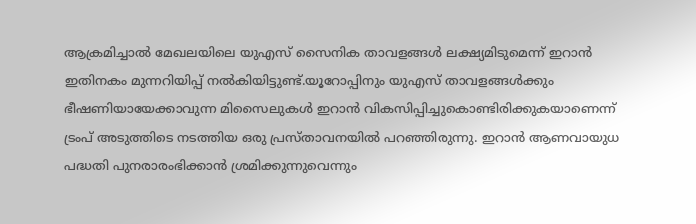ആക്രമിച്ചാല്‍ മേഖലയിലെ യുഎസ് സൈനിക താവളങ്ങള്‍ ലക്ഷ്യമിടുമെന്ന് ഇറാന്‍ ഇതിനകം മുന്നറിയിപ്പ് നല്‍കിയിട്ടുണ്ട്.യൂറോപ്പിനും യുഎസ് താവളങ്ങള്‍ക്കും ഭീഷണിയായേക്കാവുന്ന മിസൈലുകള്‍ ഇറാന്‍ വികസിപ്പിച്ചുകൊണ്ടിരിക്കുകയാണെന്ന് ട്രംപ് അടുത്തിടെ നടത്തിയ ഒരു പ്രസ്താവനയില്‍ പറഞ്ഞിരുന്നു. ഇറാന്‍ ആണവായുധ പദ്ധതി പുനരാരംഭിക്കാന്‍ ശ്രമിക്കുന്നുവെന്നും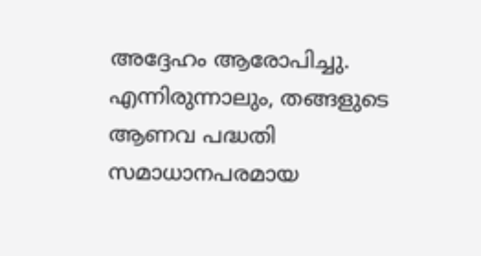അദ്ദേഹം ആരോപിച്ചു. എന്നിരുന്നാലും, തങ്ങളുടെ ആണവ പദ്ധതി സമാധാനപരമായ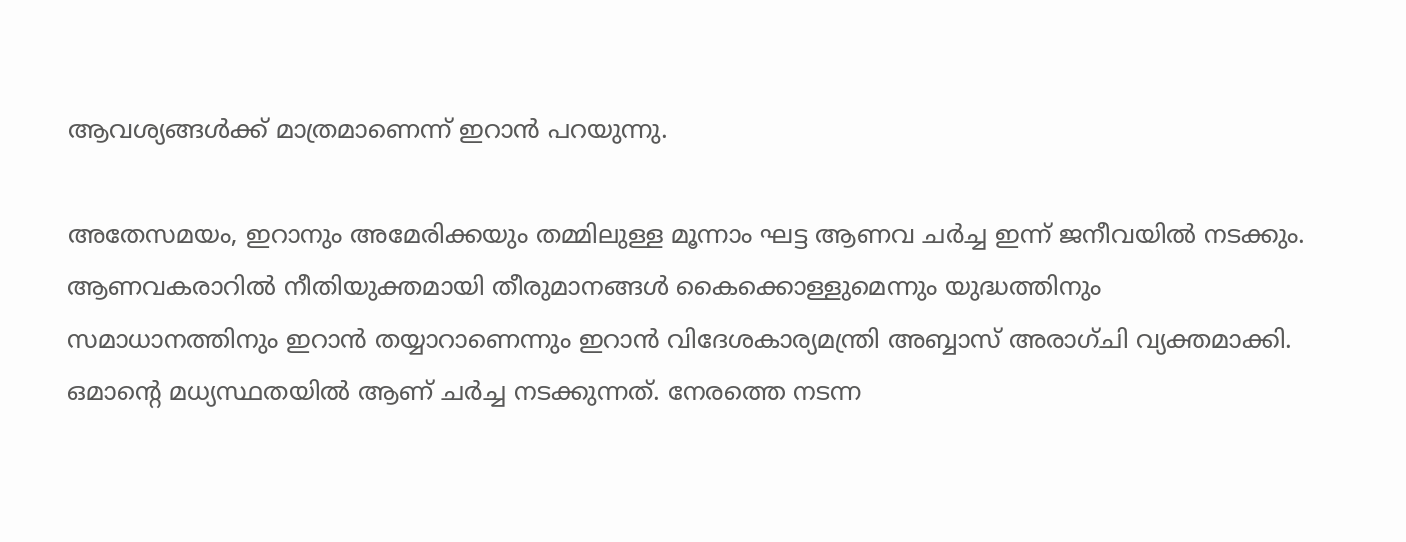ആവശ്യങ്ങള്‍ക്ക് മാത്രമാണെന്ന് ഇറാന്‍ പറയുന്നു.

അതേസമയം, ഇറാനും അമേരിക്കയും തമ്മിലുള്ള മൂന്നാം ഘട്ട ആണവ ചര്‍ച്ച ഇന്ന് ജനീവയില്‍ നടക്കും. ആണവകരാറില്‍ നീതിയുക്തമായി തീരുമാനങ്ങള്‍ കൈക്കൊള്ളുമെന്നും യുദ്ധത്തിനും സമാധാനത്തിനും ഇറാന്‍ തയ്യാറാണെന്നും ഇറാന്‍ വിദേശകാര്യമന്ത്രി അബ്ബാസ് അരാഗ്ചി വ്യക്തമാക്കി. ഒമാന്റെ മധ്യസ്ഥതയില്‍ ആണ് ചര്‍ച്ച നടക്കുന്നത്. നേരത്തെ നടന്ന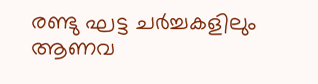രണ്ടു ഘട്ട ചര്‍ച്ചകളിലും ആണവ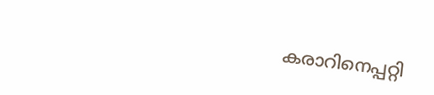കരാറിനെപ്പറ്റി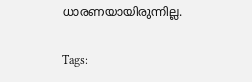ധാരണയായിരുന്നില്ല.

Tags: